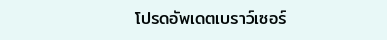โปรดอัพเดตเบราว์เซอร์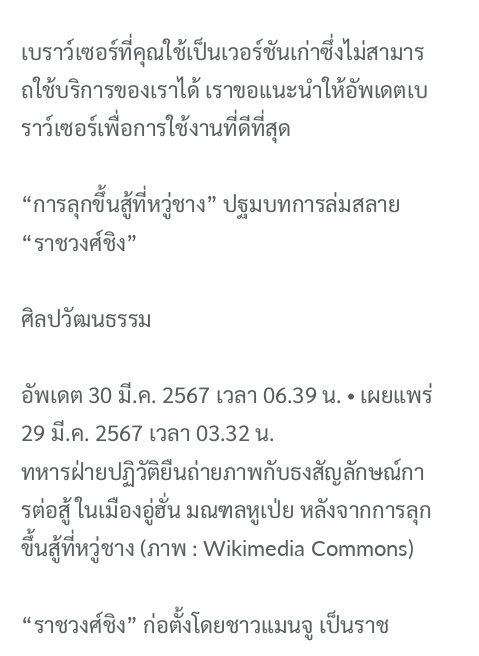เบราว์เซอร์ที่คุณใช้เป็นเวอร์ชันเก่าซึ่งไม่สามารถใช้บริการของเราได้ เราขอแนะนำให้อัพเดตเบราว์เซอร์เพื่อการใช้งานที่ดีที่สุด

“การลุกขึ้นสู้ที่หวู่ชาง” ปฐมบทการล่มสลาย “ราชวงศ์ชิง”

ศิลปวัฒนธรรม

อัพเดต 30 มี.ค. 2567 เวลา 06.39 น. • เผยแพร่ 29 มี.ค. 2567 เวลา 03.32 น.
ทหารฝ่ายปฏิวัติยืนถ่ายภาพกับธงสัญลักษณ์การต่อสู้ ในเมืองอู่ฮั่น มณฑลหูเป่ย หลังจากการลุกขึ้นสู้ที่หวู่ชาง (ภาพ : Wikimedia Commons)

“ราชวงศ์ชิง” ก่อตั้งโดยชาวแมนจู เป็นราช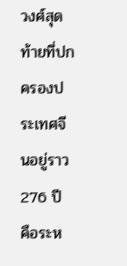วงศ์สุดท้ายที่ปกครองประเทศจีนอยู่ราว 276 ปี คือระห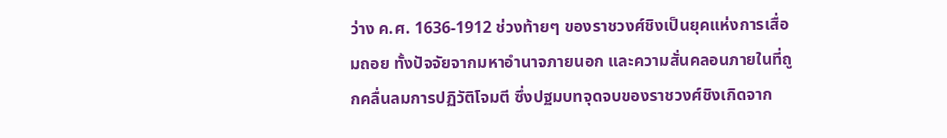ว่าง ค.ศ. 1636-1912 ช่วงท้ายๆ ของราชวงศ์ชิงเป็นยุคแห่งการเสื่อมถอย ทั้งปัจจัยจากมหาอำนาจภายนอก และความสั่นคลอนภายในที่ถูกคลื่นลมการปฏิวัติโจมตี ซึ่งปฐมบทจุดจบของราชวงศ์ชิงเกิดจาก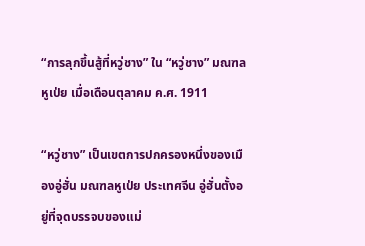“การลุกขึ้นสู้ที่หวู่ชาง” ใน “หวู่ชาง” มณฑลหูเป่ย เมื่อเดือนตุลาคม ค.ศ. 1911

“หวู่ชาง” เป็นเขตการปกครองหนึ่งของเมืองอู่ฮั่น มณฑลหูเป่ย ประเทศจีน อู่ฮั่นตั้งอยู่ที่จุดบรรจบของแม่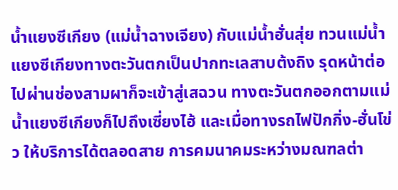น้ำแยงซีเกียง (แม่น้ำฉางเจียง) กับแม่น้ำฮั่นสุ่ย ทวนแม่น้ำแยงซีเกียงทางตะวันตกเป็นปากทะเลสาบต้งถิง รุดหน้าต่อไปผ่านช่องสามผาก็จะเข้าสู่เสฉวน ทางตะวันตกออกตามแม่น้ำแยงซีเกียงก็ไปถึงเซี่ยงไฮ้ และเมื่อทางรถไฟปักกิ่ง-ฮั่นโข่ว ให้บริการได้ตลอดสาย การคมนาคมระหว่างมณฑลต่า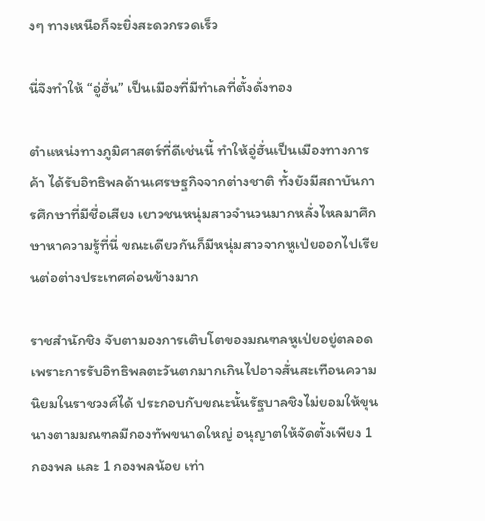งๆ ทางเหนือก็จะยิ่งสะดวกรวดเร็ว

นี่จึงทำให้ “อู่ฮั่น” เป็นเมืองที่มีทำเลที่ตั้งดั่งทอง

ตำแหน่งทางภูมิศาสตร์ที่ดีเช่นนี้ ทำให้อู่ฮั่นเป็นเมืองทางการค้า ได้รับอิทธิพลด้านเศรษฐกิจจากต่างชาติ ทั้งยังมีสถาบันการศึกษาที่มีชื่อเสียง เยาวชนหนุ่มสาวจำนวนมากหลั่งไหลมาศึกษาหาความรู้ที่นี่ ขณะเดียวกันก็มีหนุ่มสาวจากหูเป่ยออกไปเรียนต่อต่างประเทศค่อนข้างมาก

ราชสำนักชิง จับตามองการเติบโตของมณฑลหูเป่ยอยู่ตลอด เพราะการรับอิทธิพลตะวันตกมากเกินไปอาจสั่นสะเทือนความนิยมในราชวงศ์ได้ ประกอบกับขณะนั้นรัฐบาลชิงไม่ยอมให้ขุนนางตามมณฑลมีกองทัพขนาดใหญ่ อนุญาตให้จัดตั้งเพียง 1 กองพล และ 1 กองพลน้อย เท่า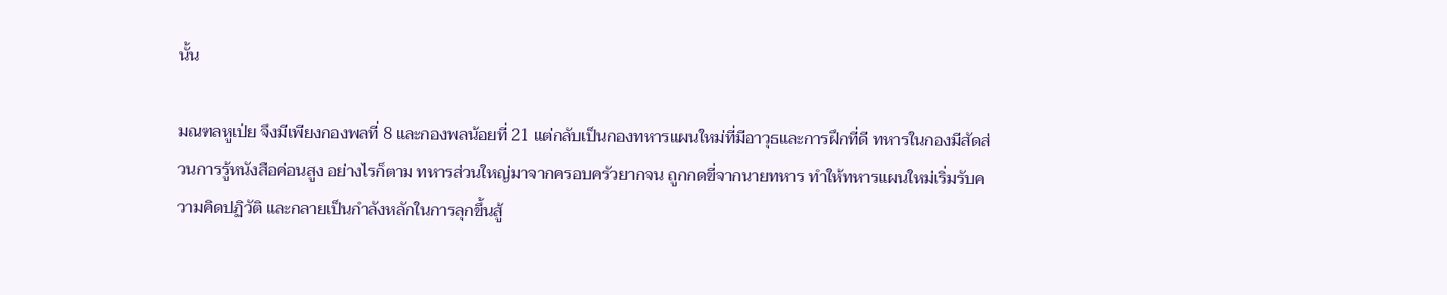นั้น

มณฑลหูเป่ย จึงมีเพียงกองพลที่ 8 และกองพลน้อยที่ 21 แต่กลับเป็นกองทหารแผนใหม่ที่มีอาวุธและการฝึกที่ดี ทหารในกองมีสัดส่วนการรู้หนังสือค่อนสูง อย่างไรก็ตาม ทหารส่วนใหญ่มาจากครอบครัวยากจน ถูกกดขี่จากนายทหาร ทำให้ทหารแผนใหม่เริ่มรับความคิดปฏิวัติ และกลายเป็นกำลังหลักในการลุกขึ้นสู้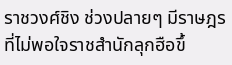ราชวงศ์ชิง ช่วงปลายๆ มีราษฎรที่ไม่พอใจราชสำนักลุกฮือขึ้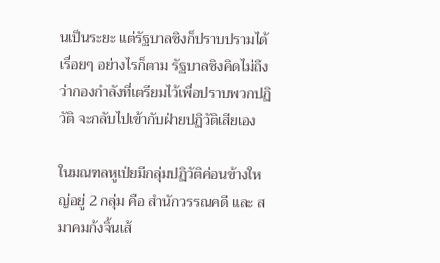นเป็นระยะ แต่รัฐบาลชิงก็ปราบปรามได้เรื่อยๆ อย่างไรก็ตาม รัฐบาลชิงคิดไม่ถึงว่ากองกำลังที่เตรียมไว้เพื่อปราบพวกปฏิวัติ จะกลับไปเข้ากับฝ่ายปฏิวัติเสียเอง

ในมณฑลหูเป่ยมีกลุ่มปฏิวัติค่อนข้างใหญ่อยู่ 2 กลุ่ม คือ สำนักวรรณคดี และ สมาคมก้งจิ้นเส้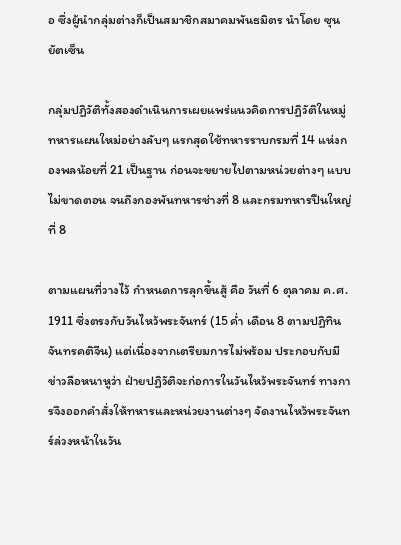อ ซึ่งผู้นำกลุ่มต่างก็เป็นสมาชิกสมาคมพันธมิตร นำโดย ซุนยัตเซ็น

กลุ่มปฏิวัติทั้งสองดำเนินการเผยแพร่แนวคิดการปฏิวัติในหมู่ทหารแผนใหม่อย่างลับๆ แรกสุดใช้ทหารราบกรมที่ 14 แห่งกองพลน้อยที่ 21 เป็นฐาน ก่อนจะขยายไปตามหน่วยต่างๆ แบบไม่ขาดตอน จนถึงกองพันทหารช่างที่ 8 และกรมทหารปืนใหญ่ที่ 8

ตามแผนที่วางไว้ กำหนดการลุกขึ้นสู้ คือ วันที่ 6 ตุลาคม ค.ศ. 1911 ซึ่งตรงกับวันไหว้พระจันทร์ (15 ค่ำ เดือน 8 ตามปฏิทินจันทรคติจีน) แต่เนื่องจากเตรียมการไม่พร้อม ประกอบกับมีข่าวลือหนาหูว่า ฝ่ายปฏิวัติจะก่อการในวันไหว้พระจันทร์ ทางการจึงออกคำสั่งให้ทหารและหน่วยงานต่างๆ จัดงานไหว้พระจันทร์ล่วงหน้าในวัน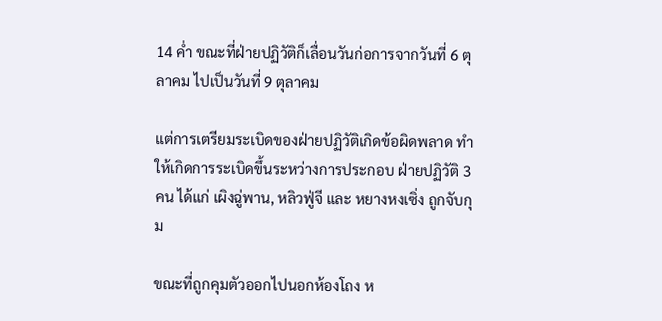14 ค่ำ ขณะที่ฝ่ายปฏิวัติก็เลื่อนวันก่อการจากวันที่ 6 ตุลาคม ไปเป็นวันที่ 9 ตุลาคม

แต่การเตรียมระเบิดของฝ่ายปฏิวัติเกิดข้อผิดพลาด ทำให้เกิดการระเบิดขึ้นระหว่างการประกอบ ฝ่ายปฏิวัติ 3 คน ได้แก่ เผิงฉู่พาน, หลิวฟู่จี และ หยางหงเซิ่ง ถูกจับกุม

ขณะที่ถูกคุมตัวออกไปนอกห้องโถง ห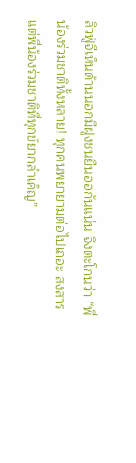ลิวฟู่จีเห็นด้านนอกมีฝูงชนยืนออกันแน่น จึงตะโกนว่า “พี่น้องร่วมชาติทั้งหลาย! ทุกคนพยายามต่อไปเถอะ สงสารแต่พี่น้องร่วมชาติที่ทุกข์ยากลำเค็ญ”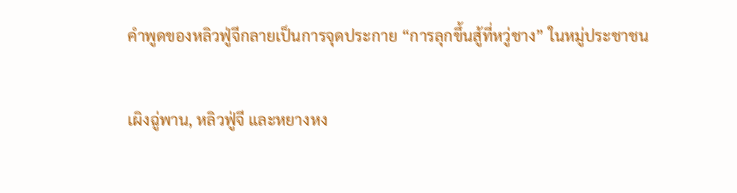คำพูดของหลิวฟู่จีกลายเป็นการจุดประกาย “การลุกขึ้นสู้ที่หวู่ชาง” ในหมู่ประชาชน

เผิงฉู่พาน, หลิวฟู่จี และหยางหง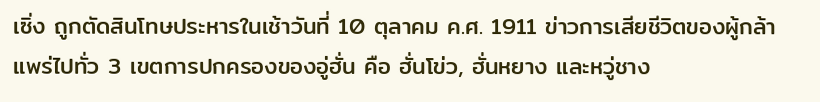เซิ่ง ถูกตัดสินโทษประหารในเช้าวันที่ 10 ตุลาคม ค.ศ. 1911 ข่าวการเสียชีวิตของผู้กล้าแพร่ไปทั่ว 3 เขตการปกครองของอู่ฮั่น คือ ฮั่นโข่ว, ฮั่นหยาง และหวู่ชาง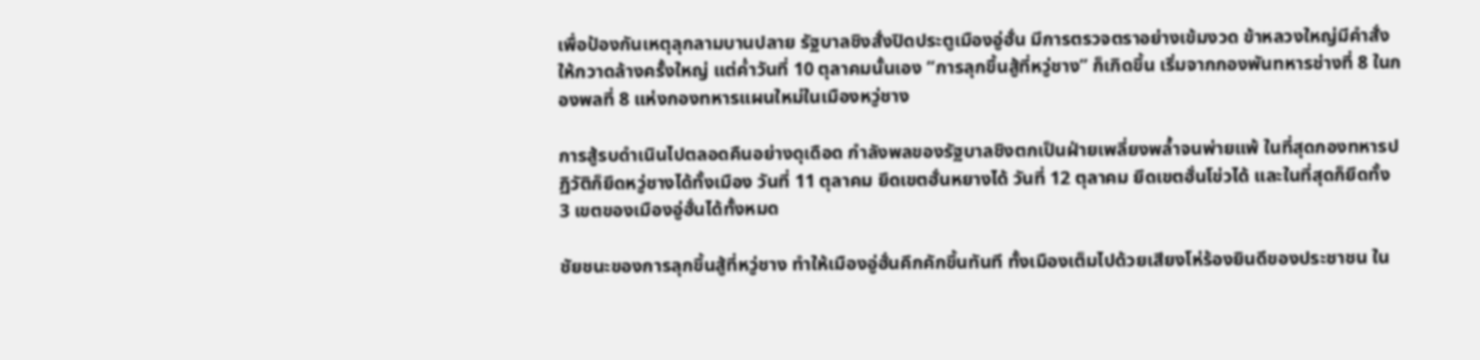เพื่อป้องกันเหตุลุกลามบานปลาย รัฐบาลชิงสั่งปิดประตูเมืองอู่ฮั่น มีการตรวจตราอย่างเข้มงวด ข้าหลวงใหญ่มีคำสั่งให้กวาดล้างครั้งใหญ่ แต่ค่ำวันที่ 10 ตุลาคมนั้นเอง “การลุกขึ้นสู้ที่หวู่ชาง” ก็เกิดขึ้น เริ่มจากกองพันทหารช่างที่ 8 ในกองพลที่ 8 แห่งกองทหารแผนใหม่ในเมืองหวู่ชาง

การสู้รบดำเนินไปตลอดคืนอย่างดุเดือด กำลังพลของรัฐบาลชิงตกเป็นฝ่ายเพลี่ยงพล้ำจนพ่ายแพ้ ในที่สุดกองทหารปฏิวัติก็ยึดหวู่ชางได้ทั้งเมือง วันที่ 11 ตุลาคม ยึดเขตฮั่นหยางได้ วันที่ 12 ตุลาคม ยึดเขตฮั่นโข่วได้ และในที่สุดก็ยึดทั้ง 3 เขตของเมืองอู่ฮั่นได้ทั้งหมด

ชัยชนะของการลุกขึ้นสู้ที่หวู่ชาง ทำให้เมืองอู่ฮั่นคึกคักขึ้นทันที ทั้งเมืองเต็มไปด้วยเสียงโห่ร้องยินดีของประชาชน ใน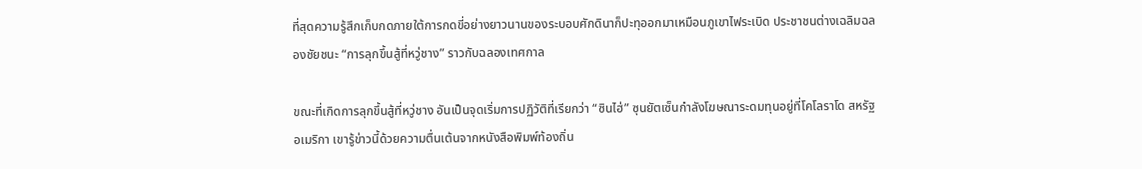ที่สุดความรู้สึกเก็บกดภายใต้การกดขี่อย่างยาวนานของระบอบศักดินาก็ปะทุออกมาเหมือนภูเขาไฟระเบิด ประชาชนต่างเฉลิมฉลองชัยชนะ “การลุกขึ้นสู้ที่หวู่ชาง” ราวกับฉลองเทศกาล

ขณะที่เกิดการลุกขึ้นสู้ที่หวู่ชาง อันเป็นจุดเริ่มการปฏิวัติที่เรียกว่า “ซินไฮ่” ซุนยัตเซ็นกำลังโฆษณาระดมทุนอยู่ที่โคโลราโด สหรัฐอเมริกา เขารู้ข่าวนี้ด้วยความตื่นเต้นจากหนังสือพิมพ์ท้องถิ่น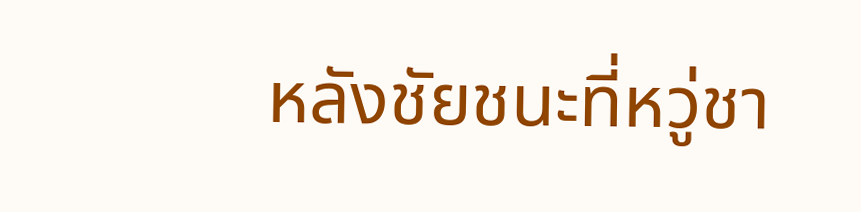หลังชัยชนะที่หวู่ชา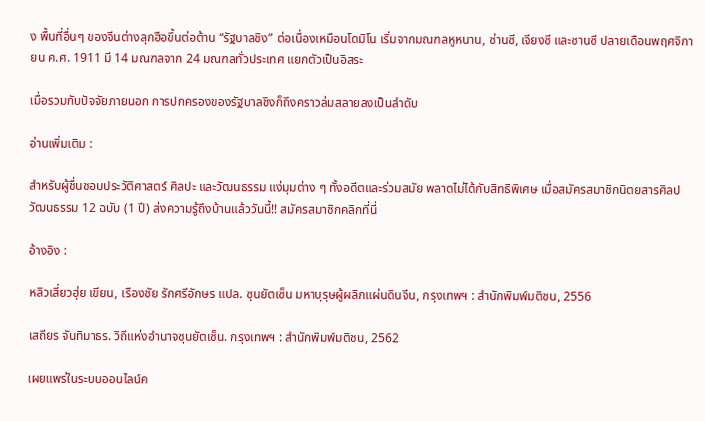ง พื้นที่อื่นๆ ของจีนต่างลุกฮือขึ้นต่อต้าน “รัฐบาลชิง” ต่อเนื่องเหมือนโดมิโน เริ่มจากมณฑลหูหนาน, ซ่านซี, เจียงซี และซานซี ปลายเดือนพฤศจิกายน ค.ศ. 1911 มี 14 มณฑลจาก 24 มณฑลทั่วประเทศ แยกตัวเป็นอิสระ

เมื่อรวมกับปัจจัยภายนอก การปกครองของรัฐบาลชิงก็ถึงคราวล่มสลายลงเป็นลำดับ

อ่านเพิ่มเติม :

สำหรับผู้ชื่นชอบประวัติศาสตร์ ศิลปะ และวัฒนธรรม แง่มุมต่าง ๆ ทั้งอดีตและร่วมสมัย พลาดไม่ได้กับสิทธิพิเศษ เมื่อสมัครสมาชิกนิตยสารศิลปวัฒนธรรม 12 ฉบับ (1 ปี) ส่งความรู้ถึงบ้านแล้ววันนี้!! สมัครสมาชิกคลิกที่นี่

อ้างอิง :

หลิวเสี่ยวฮุ่ย เขียน, เรืองชัย รักศรีอักษร แปล. ซุนยัตเซ็น มหาบุรุษผู้ผลิกแผ่นดินจีน, กรุงเทพฯ : สำนักพิมพ์มติชน, 2556

เสถียร จันทิมาธร. วิถีแห่งอำนาจซุนยัตเซ็น. กรุงเทพฯ : สำนักพิมพ์มติชน, 2562

เผยแพร่ในระบบออนไลน์ค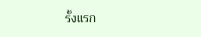รั้งแรก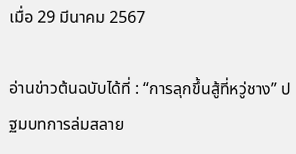เมื่อ 29 มีนาคม 2567

อ่านข่าวต้นฉบับได้ที่ : “การลุกขึ้นสู้ที่หวู่ชาง” ปฐมบทการล่มสลาย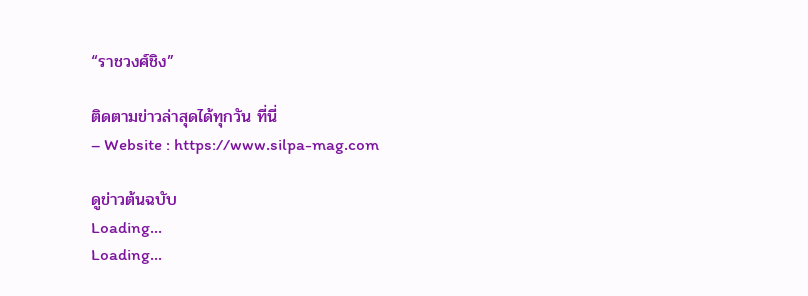“ราชวงศ์ชิง”

ติดตามข่าวล่าสุดได้ทุกวัน ที่นี่
– Website : https://www.silpa-mag.com

ดูข่าวต้นฉบับ
Loading...
Loading...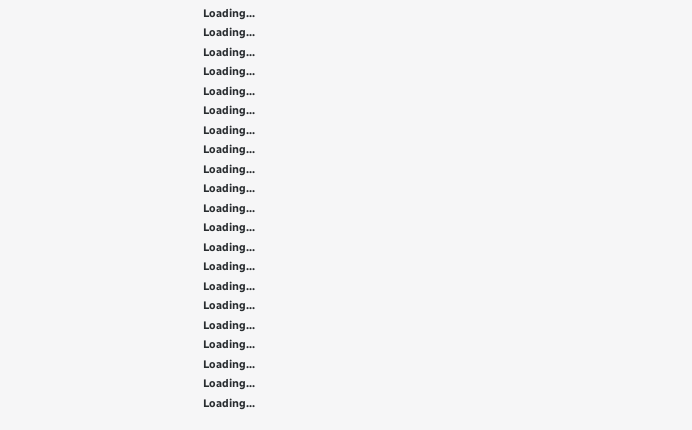Loading...
Loading...
Loading...
Loading...
Loading...
Loading...
Loading...
Loading...
Loading...
Loading...
Loading...
Loading...
Loading...
Loading...
Loading...
Loading...
Loading...
Loading...
Loading...
Loading...
Loading...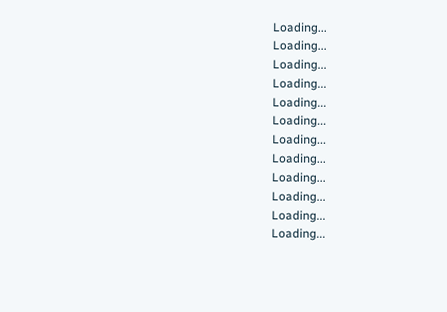Loading...
Loading...
Loading...
Loading...
Loading...
Loading...
Loading...
Loading...
Loading...
Loading...
Loading...
Loading...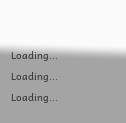Loading...
Loading...
Loading...